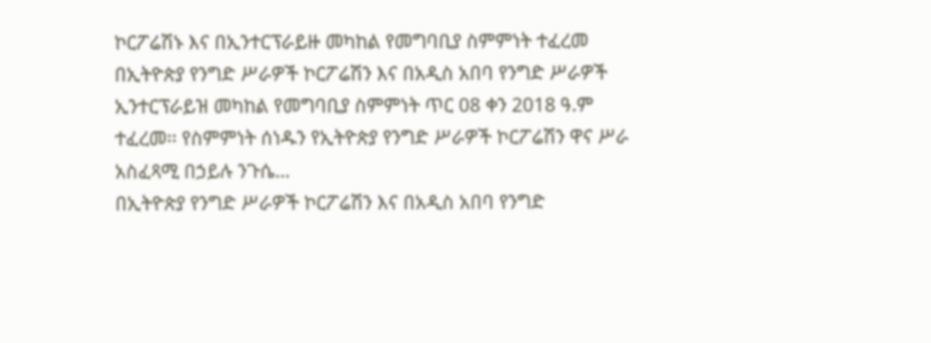ኮርፖሬሽኑ እና በኢንተርፕራይዙ መካከል የመግባቢያ ስምምነት ተፈረመ
በኢትዮጵያ የንግድ ሥራዎች ኮርፖሬሽን እና በአዲስ አበባ የንግድ ሥራዎች ኢንተርፕራይዝ መካከል የመግባቢያ ስምምነት ጥር 08 ቀን 2018 ዓ.ም ተፈረመ፡፡ የስምምነት ሰነዱን የኢትዮጵያ የንግድ ሥራዎች ኮርፖሬሽን ዋና ሥራ አስፈጻሚ በኃይሉ ንጉሴ…
በኢትዮጵያ የንግድ ሥራዎች ኮርፖሬሽን እና በአዲስ አበባ የንግድ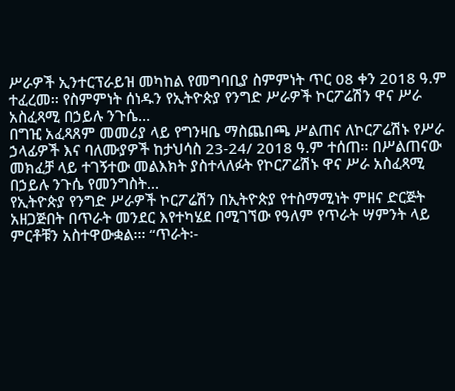ሥራዎች ኢንተርፕራይዝ መካከል የመግባቢያ ስምምነት ጥር 08 ቀን 2018 ዓ.ም ተፈረመ፡፡ የስምምነት ሰነዱን የኢትዮጵያ የንግድ ሥራዎች ኮርፖሬሽን ዋና ሥራ አስፈጻሚ በኃይሉ ንጉሴ…
በግዢ አፈጻጸም መመሪያ ላይ የግንዛቤ ማስጨበጫ ሥልጠና ለኮርፖሬሽኑ የሥራ ኃላፊዎች እና ባለሙያዎች ከታህሳስ 23-24/ 2018 ዓ.ም ተሰጠ፡፡ በሥልጠናው መክፈቻ ላይ ተገኝተው መልእክት ያስተላለፉት የኮርፖሬሽኑ ዋና ሥራ አስፈጻሚ በኃይሉ ንጉሴ የመንግስት…
የኢትዮጵያ የንግድ ሥራዎች ኮርፖሬሽን በኢትዮጵያ የተስማሚነት ምዘና ድርጅት አዘጋጅበት በጥራት መንደር እየተካሄደ በሚገኘው የዓለም የጥራት ሣምንት ላይ ምርቶቹን አስተዋውቋል፡፡፡ “ጥራት፡-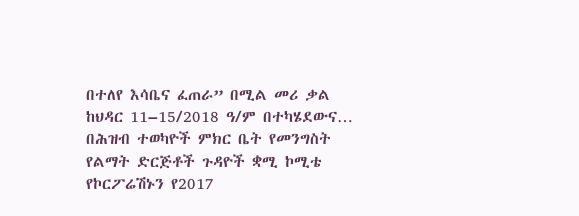በተለየ እሳቤና ፈጠራ” በሚል መሪ ቃል ከህዳር 11–15/2018 ዓ/ም በተካሄደውና…
በሕዝብ ተወካዮች ምክር ቤት የመንግስት የልማት ድርጅቶች ጉዳዮች ቋሚ ኮሚቴ የኮርፖሬሽኑን የ2017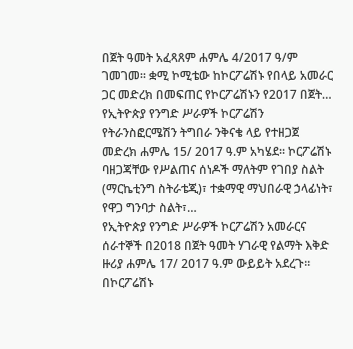በጀት ዓመት አፈጻጸም ሐምሌ 4/2017 ዓ/ም ገመገመ፡፡ ቋሚ ኮሚቴው ከኮርፖሬሽኑ የበላይ አመራር ጋር መድረክ በመፍጠር የኮርፖሬሽኑን የ2017 በጀት…
የኢትዮጵያ የንግድ ሥራዎች ኮርፖሬሽን የትራንስፎርሜሽን ትግበራ ንቅናቄ ላይ የተዘጋጀ መድረክ ሐምሌ 15/ 2017 ዓ.ም አካሄደ። ኮርፖሬሽኑ ባዘጋጃቸው የሥልጠና ሰነዶች ማለትም የገበያ ስልት (ማርኬቲንግ ስትራቴጂ)፣ ተቋማዊ ማህበራዊ ኃላፊነት፣ የዋጋ ግንባታ ስልት፣…
የኢትዮጵያ የንግድ ሥራዎች ኮርፖሬሽን አመራርና ሰራተኞች በ2018 በጀት ዓመት ሃገራዊ የልማት እቅድ ዙሪያ ሐምሌ 17/ 2017 ዓ.ም ውይይት አደረጉ። በኮርፖሬሽኑ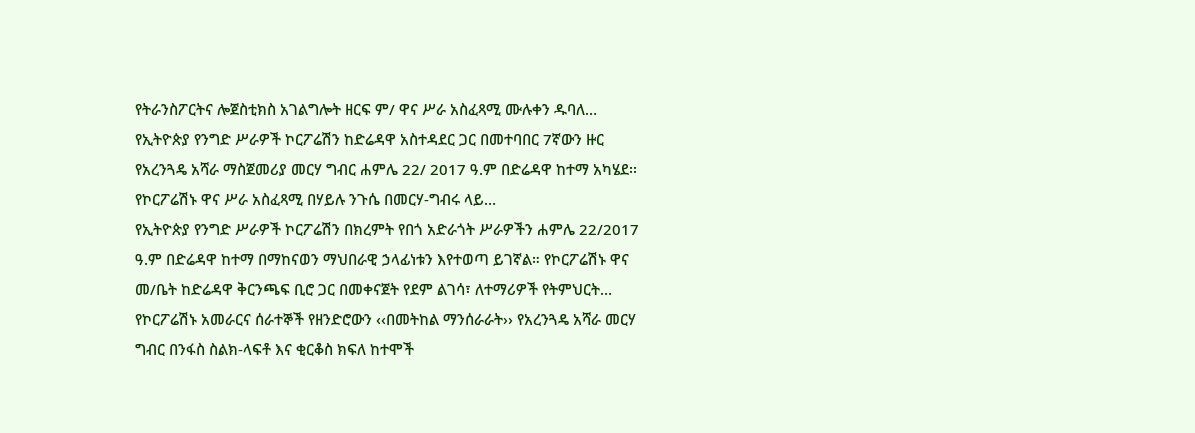የትራንስፖርትና ሎጀስቲክስ አገልግሎት ዘርፍ ም/ ዋና ሥራ አስፈጻሚ ሙሉቀን ዱባለ…
የኢትዮጵያ የንግድ ሥራዎች ኮርፖሬሽን ከድሬዳዋ አስተዳደር ጋር በመተባበር 7ኛውን ዙር የአረንጓዴ አሻራ ማስጀመሪያ መርሃ ግብር ሐምሌ 22/ 2017 ዓ.ም በድሬዳዋ ከተማ አካሄደ፡፡ የኮርፖሬሽኑ ዋና ሥራ አስፈጻሚ በሃይሉ ንጉሴ በመርሃ-ግብሩ ላይ…
የኢትዮጵያ የንግድ ሥራዎች ኮርፖሬሽን በክረምት የበጎ አድራጎት ሥራዎችን ሐምሌ 22/2017 ዓ.ም በድሬዳዋ ከተማ በማከናወን ማህበራዊ ኃላፊነቱን እየተወጣ ይገኛል። የኮርፖሬሽኑ ዋና መ/ቤት ከድሬዳዋ ቅርንጫፍ ቢሮ ጋር በመቀናጀት የደም ልገሳ፣ ለተማሪዎች የትምህርት…
የኮርፖሬሽኑ አመራርና ሰራተኞች የዘንድሮውን ‹‹በመትከል ማንሰራራት›› የአረንጓዴ አሻራ መርሃ ግብር በንፋስ ስልክ-ላፍቶ እና ቂርቆስ ክፍለ ከተሞች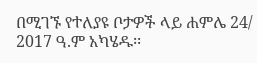በሚገኙ የተለያዩ ቦታዎች ላይ ሐምሌ 24/ 2017 ዓ.ም አካሄዱ፡፡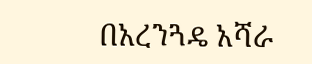በአረንጓዴ አሻራ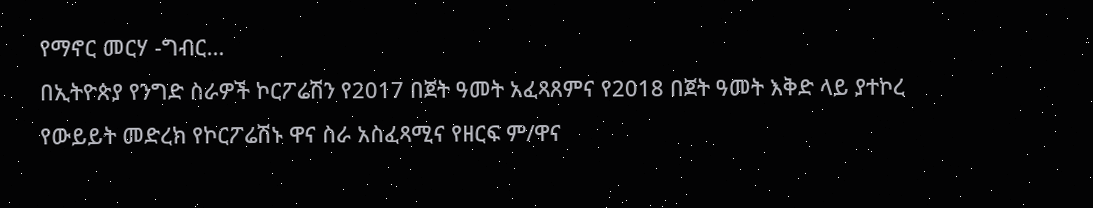የማኖር መርሃ -ግብር…
በኢትዮጵያ የንግድ ስራዎች ኮርፖሬሽን የ2017 በጀት ዓመት አፈጻጸምና የ2018 በጀት ዓመት እቅድ ላይ ያተኮረ የውይይት መድረክ የኮርፖሬሽኑ ዋና ስራ አስፈጻሚና የዘርፍ ም/ዋና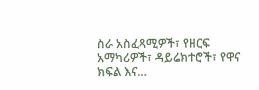ስራ አስፈጻሚዎች፣ የዘርፍ አማካሪዎች፣ ዳይሬክተሮች፣ የዋና ክፍል እና…